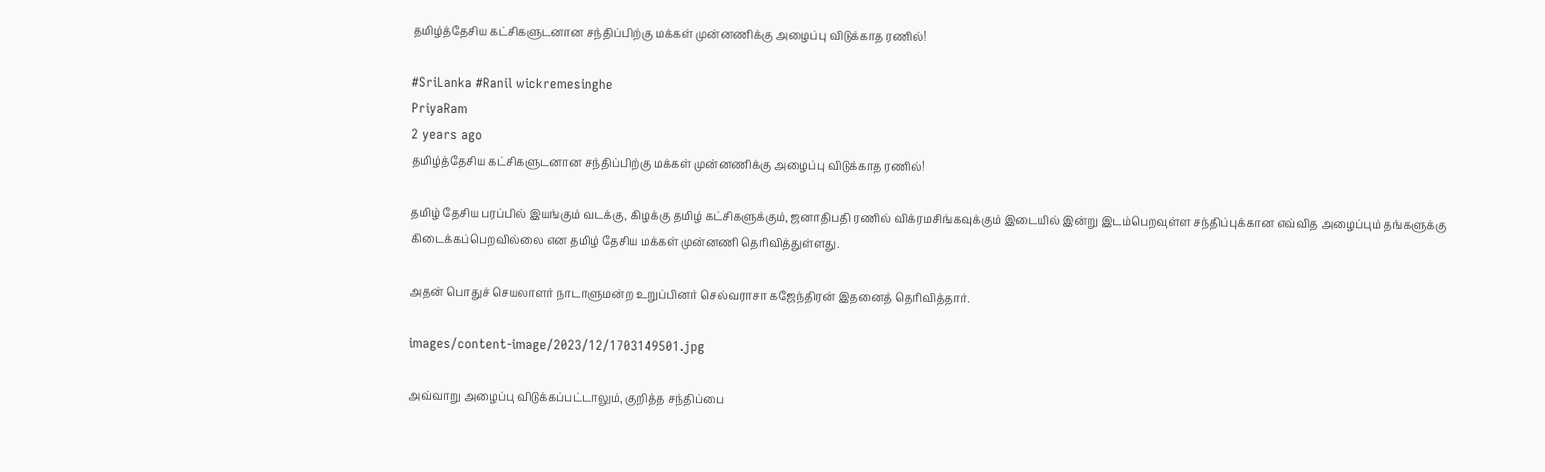தமிழ்த்தேசிய கட்சிகளுடனான சந்திப்பிற்கு மக்கள் முன்னணிக்கு அழைப்பு விடுக்காத ரணில்!

#SriLanka #Ranil wickremesinghe
PriyaRam
2 years ago
தமிழ்த்தேசிய கட்சிகளுடனான சந்திப்பிற்கு மக்கள் முன்னணிக்கு அழைப்பு விடுக்காத ரணில்!

தமிழ் தேசிய பரப்பில் இயங்கும் வடக்கு, கிழக்கு தமிழ் கட்சிகளுக்கும், ஜனாதிபதி ரணில் விக்ரமசிங்கவுக்கும் இடையில் இன்று இடம்பெறவுள்ள சந்திப்புக்கான எவ்வித அழைப்பும் தங்களுக்கு கிடைக்கப்பெறவில்லை என தமிழ் தேசிய மக்கள் முன்னணி தெரிவித்துள்ளது.

அதன் பொதுச் செயலாளர் நாடாளுமன்ற உறுப்பினர் செல்வராசா கஜேந்திரன் இதனைத் தெரிவித்தார்.

images/content-image/2023/12/1703149501.jpg

அவ்வாறு அழைப்பு விடுக்கப்பட்டாலும், குறித்த சந்திப்பை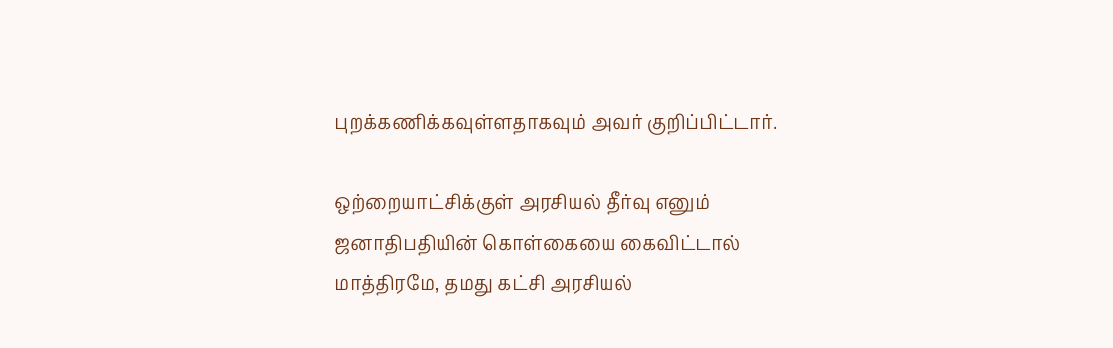புறக்கணிக்கவுள்ளதாகவும் அவர் குறிப்பிட்டார்.

ஒற்றையாட்சிக்குள் அரசியல் தீர்வு எனும் ஜனாதிபதியின் கொள்கையை கைவிட்டால் மாத்திரமே, தமது கட்சி அரசியல்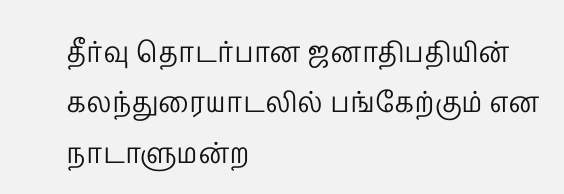தீர்வு தொடர்பான ஜனாதிபதியின் கலந்துரையாடலில் பங்கேற்கும் என நாடாளுமன்ற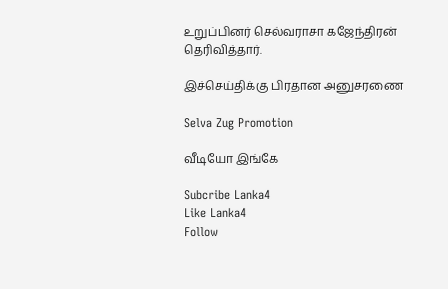உறுப்பினர் செல்வராசா கஜேந்திரன் தெரிவித்தார்.

இச்செய்திக்கு பிரதான அனுசரணை

Selva Zug Promotion

வீடியோ இங்கே

Subcribe Lanka4
Like Lanka4
Follow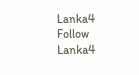Lanka4
Follow Lanka4